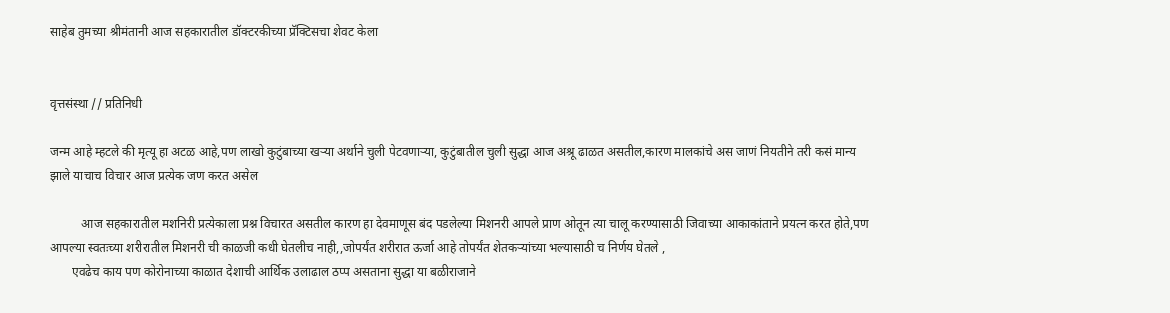साहेब तुमच्या श्रीमंतानी आज सहकारातील डॉक्टरकीच्या प्रॅक्टिसचा शेवट केला


वृत्तसंस्था // प्रतिनिधी

जन्म आहे म्हटले की मृत्यू हा अटळ आहे,पण लाखो कुटुंबाच्या खऱ्या अर्थाने चुली पेटवणाऱ्या, कुटुंबातील चुली सुद्धा आज अश्रू ढाळत असतील,कारण मालकांचे अस जाणं नियतीने तरी कसं मान्य झाले याचाच विचार आज प्रत्येक जण करत असेल

          आज सहकारातील मशनिरी प्रत्येकाला प्रश्न विचारत असतील कारण हा देवमाणूस बंद पडलेल्या मिशनरी आपले प्राण ओतून त्या चालू करण्यासाठी जिवाच्या आकाकांताने प्रयत्न करत होते,पण आपल्या स्वतःच्या शरीरातील मिशनरी ची काळजी कधी घेतलीच नाही,,जोपर्यंत शरीरात ऊर्जा आहे तोपर्यंत शेतकऱ्यांच्या भल्यासाठी च निर्णय घेतले ,
       एवढेच काय पण कोरोनाच्या काळात देशाची आर्थिक उलाढाल ठप्प असताना सुद्धा या बळीराजाने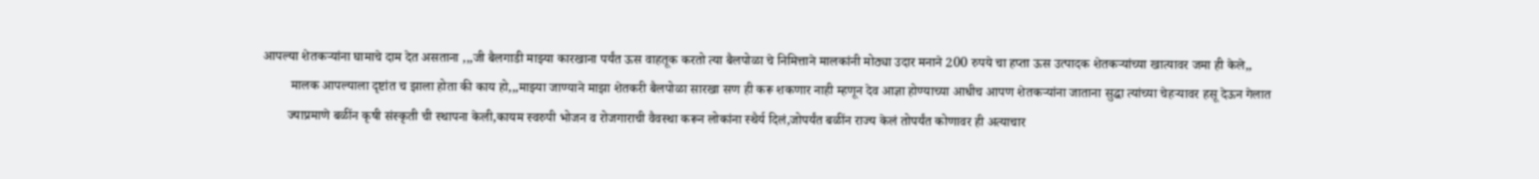आपल्या शेतकऱ्यांना घामाचे दाम देत असताना ,,,जी बैलगाडी माझ्या कारखाना पर्यंत ऊस वाहतूक करतो त्या बैलपोळा चे निमित्ताने मालकांनी मोठ्या उदार मनाने 200 रुपये चा हप्ता ऊस उत्पादक शेतकऱ्यांच्या खात्यावर जमा ही केले,,
        मालक आपल्याला दृष्टांत च झाला होता की काय हो,,,माझ्या जाण्याने माझा शेतकरी बैलपोळा सारखा सण ही करू शकणार नाही म्हणून देव आज्ञा होण्याच्या आधीच आपण शेतकऱ्यांना जाताना सुद्धा त्यांच्या चेहऱ्यावर हसू देऊन गेलात
       ज्याप्रमाणे बळींन कृषी संस्कृती ची स्थापना केली,कायम स्वरुपी भोजन व रोजगाराची वैवस्था करून लोकांना स्थैर्य दिलं,जोपर्यंत बळींन राज्य केलं तोपर्यंत कोणावर ही अत्याचार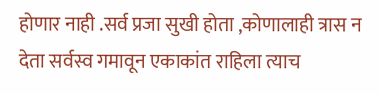होणार नाही .सर्व प्रजा सुखी होता ,कोणालाही त्रास न देता सर्वस्व गमावून एकाकांत राहिला त्याच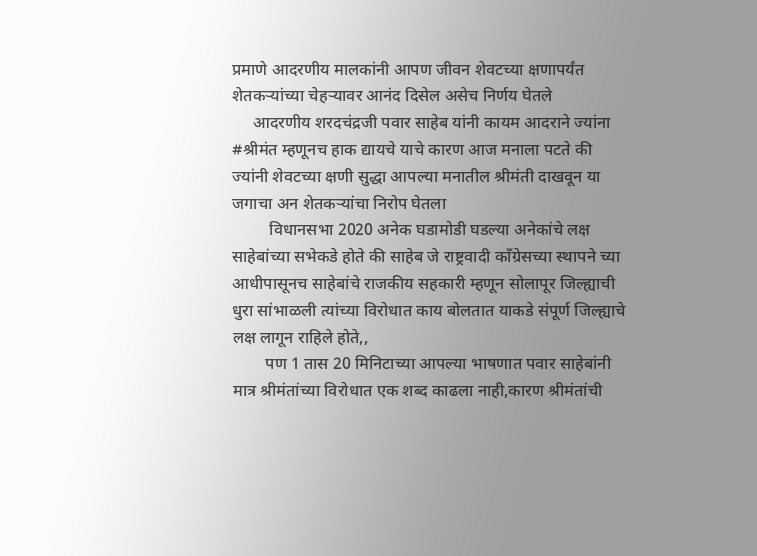प्रमाणे आदरणीय मालकांनी आपण जीवन शेवटच्या क्षणापर्यंत शेतकऱ्यांच्या चेहऱ्यावर आनंद दिसेल असेच निर्णय घेतले
     आदरणीय शरदचंद्रजी पवार साहेब यांनी कायम आदराने ज्यांना #श्रीमंत म्हणूनच हाक द्यायचे याचे कारण आज मनाला पटते की ज्यांनी शेवटच्या क्षणी सुद्धा आपल्या मनातील श्रीमंती दाखवून या जगाचा अन शेतकऱ्यांचा निरोप घेतला
         विधानसभा 2020 अनेक घडामोडी घडल्या अनेकांचे लक्ष साहेबांच्या सभेकडे होते की साहेब जे राष्ट्रवादी काँग्रेसच्या स्थापने च्या आधीपासूनच साहेबांचे राजकीय सहकारी म्हणून सोलापूर जिल्ह्याची धुरा सांभाळली त्यांच्या विरोधात काय बोलतात याकडे संपूर्ण जिल्ह्याचे लक्ष लागून राहिले होते,,
        पण 1 तास 20 मिनिटाच्या आपल्या भाषणात पवार साहेबांनी मात्र श्रीमंतांच्या विरोधात एक शब्द काढला नाही,कारण श्रीमंतांची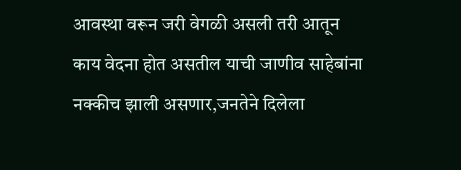आवस्था वरून जरी वेगळी असली तरी आतून काय वेदना होत असतील याची जाणीव साहेबांना नक्कीच झाली असणार,जनतेने दिलेला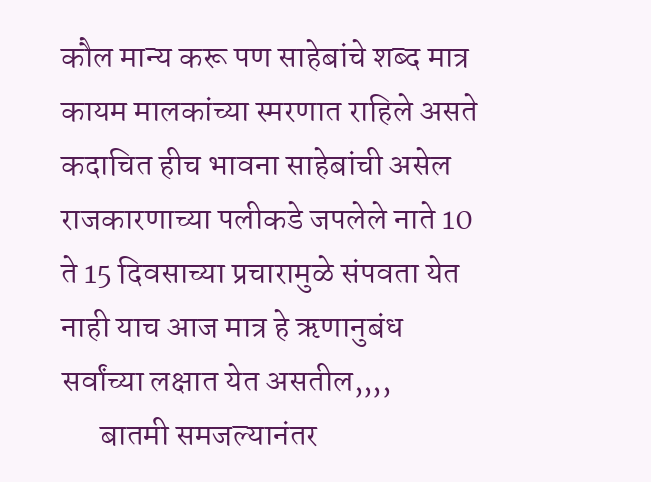कौल मान्य करू पण साहेबांचे शब्द मात्र कायम मालकांच्या स्मरणात राहिले असते कदाचित हीच भावना साहेबांची असेल राजकारणाच्या पलीकडे जपलेले नाते 10 ते 15 दिवसाच्या प्रचारामुळे संपवता येत नाही याच आज मात्र हे ऋणानुबंध सर्वांच्या लक्षात येत असतील,,,,
      बातमी समजल्यानंतर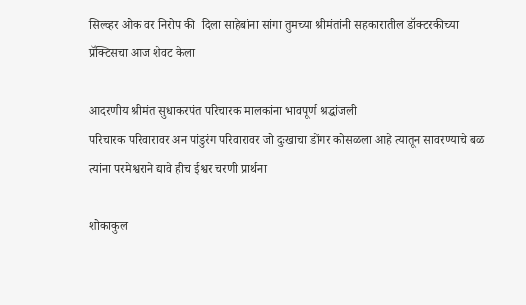सिल्व्हर ओक वर निरोप की  दिला साहेबांना सांगा तुमच्या श्रीमंतांनी सहकारातील डॉक्टरकीच्या प्रॅक्टिसचा आज शेवट केला

आदरणीय श्रीमंत सुधाकरपंत परिचारक मालकांना भावपूर्ण श्रद्धांजली
परिचारक परिवारावर अन पांडुरंग परिवारावर जो दुःखाचा डोंगर कोसळला आहे त्यातून सावरण्याचे बळ त्यांना परमेश्वराने द्यावे हीच ईश्वर चरणी प्रार्थना

शोकाकुल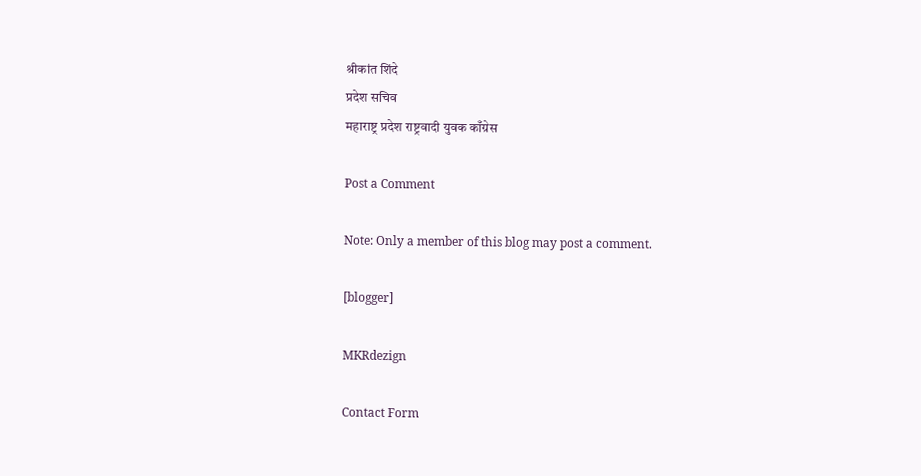श्रीकांत शिंदे
प्रदेश सचिव
महाराष्ट्र प्रदेश राष्ट्रवादी युवक काँग्रेस

Post a Comment

Note: Only a member of this blog may post a comment.

[blogger]

MKRdezign

Contact Form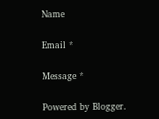Name

Email *

Message *

Powered by Blogger.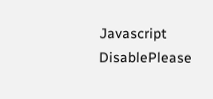Javascript DisablePlease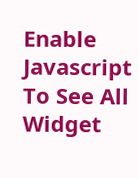Enable Javascript To See All Widget